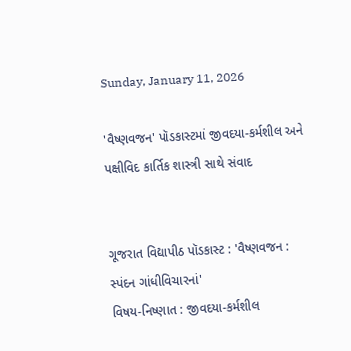Sunday, January 11, 2026

'વૈષ્ણવજન' પૉડકાસ્ટમાં જીવદયા-કર્મશીલ અને પક્ષીવિદ કાર્તિક શાસ્ત્રી સાથે સંવાદ


ગૂજરાત વિદ્યાપીઠ પૉડકાસ્ટ : 'વૈષ્ણવજન : સ્પંદન ગાંધીવિચારનાં'
વિષય-નિષ્ણાત : જીવદયા-કર્મશીલ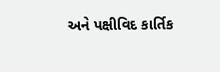અને પક્ષીવિદ કાર્તિક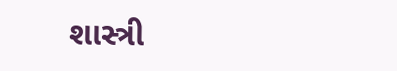શાસ્ત્રી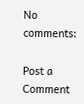No comments:

Post a Comment